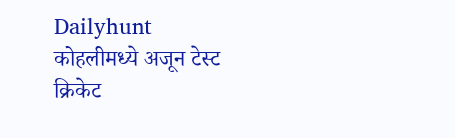Dailyhunt
कोहलीमध्ये अजून टेस्ट क्रिकेट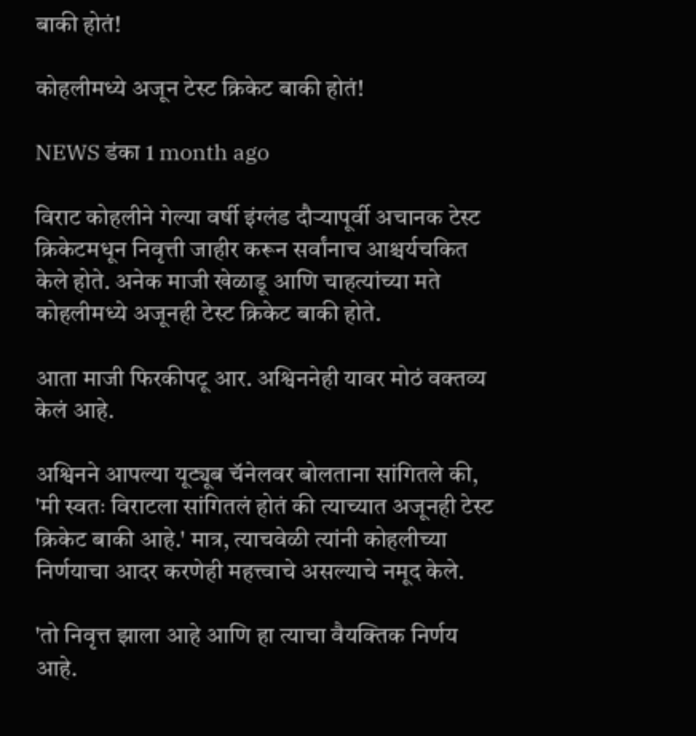बाकी होतं!

कोहलीमध्ये अजून टेस्ट क्रिकेट बाकी होतं!

NEWS डंका 1 month ago

विराट कोहलीने गेल्या वर्षी इंग्लंड दौऱ्यापूर्वी अचानक टेस्ट क्रिकेटमधून निवृत्ती जाहीर करून सर्वांनाच आश्चर्यचकित केले होते. अनेक माजी खेळाडू आणि चाहत्यांच्या मते कोहलीमध्ये अजूनही टेस्ट क्रिकेट बाकी होते.

आता माजी फिरकीपटू आर. अश्विननेही यावर मोठं वक्तव्य केलं आहे.

अश्विनने आपल्या यूट्यूब चॅनेलवर बोलताना सांगितले की, 'मी स्वतः विराटला सांगितलं होतं की त्याच्यात अजूनही टेस्ट क्रिकेट बाकी आहे.' मात्र, त्याचवेळी त्यांनी कोहलीच्या निर्णयाचा आदर करणेही महत्त्वाचे असल्याचे नमूद केले.

'तो निवृत्त झाला आहे आणि हा त्याचा वैयक्तिक निर्णय आहे.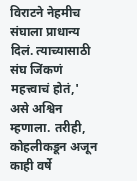विराटने नेहमीच संघाला प्राधान्य दिलं. त्याच्यासाठी संघ जिंकणं महत्त्वाचं होतं,' असे अश्विन म्हणाला. तरीही, कोहलीकडून अजून काही वर्षे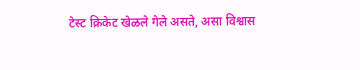टेस्ट क्रिकेट खेळले गेले असते, असा विश्वास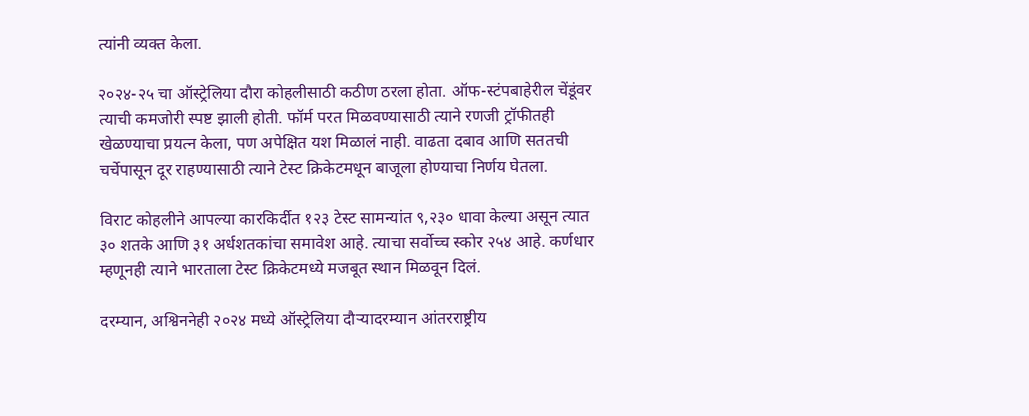त्यांनी व्यक्त केला.

२०२४-२५ चा ऑस्ट्रेलिया दौरा कोहलीसाठी कठीण ठरला होता. ऑफ-स्टंपबाहेरील चेंडूंवर त्याची कमजोरी स्पष्ट झाली होती. फॉर्म परत मिळवण्यासाठी त्याने रणजी ट्रॉफीतही खेळण्याचा प्रयत्न केला, पण अपेक्षित यश मिळालं नाही. वाढता दबाव आणि सततची चर्चेपासून दूर राहण्यासाठी त्याने टेस्ट क्रिकेटमधून बाजूला होण्याचा निर्णय घेतला.

विराट कोहलीने आपल्या कारकिर्दीत १२३ टेस्ट सामन्यांत ९,२३० धावा केल्या असून त्यात ३० शतके आणि ३१ अर्धशतकांचा समावेश आहे. त्याचा सर्वोच्च स्कोर २५४ आहे. कर्णधार म्हणूनही त्याने भारताला टेस्ट क्रिकेटमध्ये मजबूत स्थान मिळवून दिलं.

दरम्यान, अश्विननेही २०२४ मध्ये ऑस्ट्रेलिया दौऱ्यादरम्यान आंतरराष्ट्रीय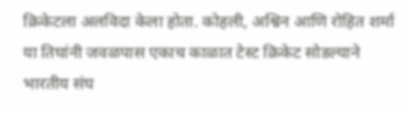क्रिकेटला अलविदा केला होता. कोहली, अश्विन आणि रोहित शर्मा या तिघांनी जवळपास एकाच काळात टेस्ट क्रिकेट सोडल्याने भारतीय संघ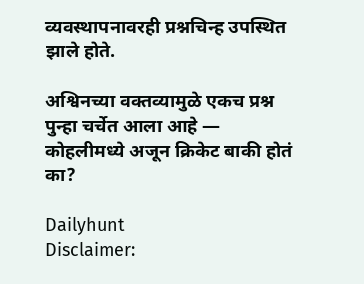व्यवस्थापनावरही प्रश्नचिन्ह उपस्थित झाले होते.

अश्विनच्या वक्तव्यामुळे एकच प्रश्न पुन्हा चर्चेत आला आहे — कोहलीमध्ये अजून क्रिकेट बाकी होतं का?

Dailyhunt
Disclaimer: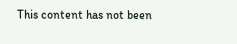This content has not been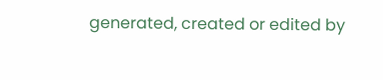generated, created or edited by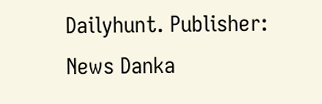Dailyhunt. Publisher: News Danka